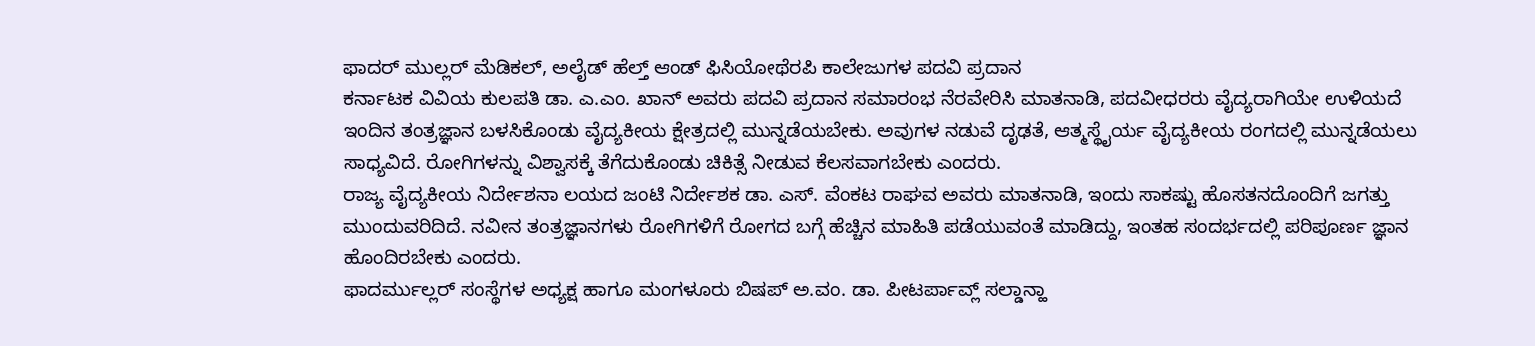ಫಾದರ್ ಮುಲ್ಲರ್ ಮೆಡಿಕಲ್, ಅಲೈಡ್ ಹೆಲ್ತ್ ಆಂಡ್ ಫಿಸಿಯೋಥೆರಪಿ ಕಾಲೇಜುಗಳ ಪದವಿ ಪ್ರದಾನ
ಕರ್ನಾಟಕ ವಿವಿಯ ಕುಲಪತಿ ಡಾ. ಎ.ಎಂ. ಖಾನ್ ಅವರು ಪದವಿ ಪ್ರದಾನ ಸಮಾರಂಭ ನೆರವೇರಿಸಿ ಮಾತನಾಡಿ, ಪದವೀಧರರು ವೈದ್ಯರಾಗಿಯೇ ಉಳಿಯದೆ ಇಂದಿನ ತಂತ್ರಜ್ಞಾನ ಬಳಸಿಕೊಂಡು ವೈದ್ಯಕೀಯ ಕ್ಷೇತ್ರದಲ್ಲಿ ಮುನ್ನಡೆಯಬೇಕು. ಅವುಗಳ ನಡುವೆ ದೃಢತೆ, ಆತ್ಮಸ್ಥೈರ್ಯ ವೈದ್ಯಕೀಯ ರಂಗದಲ್ಲಿ ಮುನ್ನಡೆಯಲು ಸಾಧ್ಯವಿದೆ. ರೋಗಿಗಳನ್ನು ವಿಶ್ವಾಸಕ್ಕೆ ತೆಗೆದುಕೊಂಡು ಚಿಕಿತ್ಸೆ ನೀಡುವ ಕೆಲಸವಾಗಬೇಕು ಎಂದರು.
ರಾಜ್ಯ ವೈದ್ಯಕೀಯ ನಿರ್ದೇಶನಾ ಲಯದ ಜಂಟಿ ನಿರ್ದೇಶಕ ಡಾ. ಎಸ್. ವೆಂಕಟ ರಾಘವ ಅವರು ಮಾತನಾಡಿ, ಇಂದು ಸಾಕಷ್ಟು ಹೊಸತನದೊಂದಿಗೆ ಜಗತ್ತು ಮುಂದುವರಿದಿದೆ. ನವೀನ ತಂತ್ರಜ್ಞಾನಗಳು ರೋಗಿಗಳಿಗೆ ರೋಗದ ಬಗ್ಗೆ ಹೆಚ್ಚಿನ ಮಾಹಿತಿ ಪಡೆಯುವಂತೆ ಮಾಡಿದ್ದು, ಇಂತಹ ಸಂದರ್ಭದಲ್ಲಿ ಪರಿಪೂರ್ಣ ಜ್ಞಾನ ಹೊಂದಿರಬೇಕು ಎಂದರು.
ಫಾದರ್ಮುಲ್ಲರ್ ಸಂಸ್ಥೆಗಳ ಅಧ್ಯಕ್ಷ ಹಾಗೂ ಮಂಗಳೂರು ಬಿಷಪ್ ಅ.ವಂ. ಡಾ. ಪೀಟರ್ಪಾವ್ಲ್ ಸಲ್ಡಾನ್ಹಾ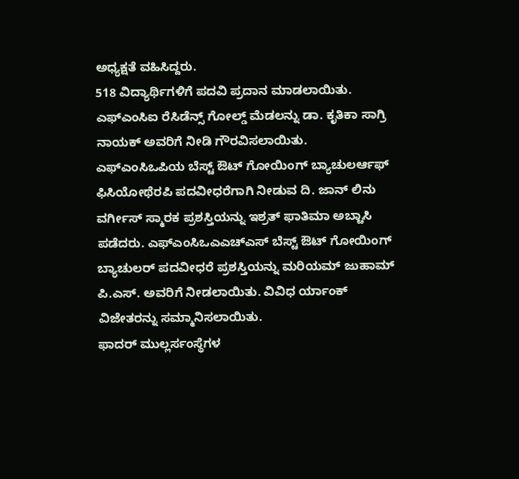ಅಧ್ಯಕ್ಷತೆ ವಹಿಸಿದ್ದರು.
518 ವಿದ್ಯಾರ್ಥಿಗಳಿಗೆ ಪದವಿ ಪ್ರದಾನ ಮಾಡಲಾಯಿತು. ಎಫ್ಎಂಸಿಐ ರೆಸಿಡೆನ್ಸ್ ಗೋಲ್ಡ್ ಮೆಡಲನ್ನು ಡಾ. ಕೃತಿಕಾ ಸಾಗ್ರಿ ನಾಯಕ್ ಅವರಿಗೆ ನೀಡಿ ಗೌರವಿಸಲಾಯಿತು. ಎಫ್ಎಂಸಿಒಪಿಯ ಬೆಸ್ಟ್ ಔಟ್ ಗೋಯಿಂಗ್ ಬ್ಯಾಚುಲರ್ಆಫ್ ಫಿಸಿಯೋಥೆರಪಿ ಪದವೀಧರೆಗಾಗಿ ನೀಡುವ ದಿ. ಜಾನ್ ಲಿನು ವರ್ಗೀಸ್ ಸ್ಮಾರಕ ಪ್ರಶಸ್ತಿಯನ್ನು ಇಶ್ರತ್ ಫಾತಿಮಾ ಅಬ್ಟಾಸಿ ಪಡೆದರು. ಎಫ್ಎಂಸಿಒಎಎಚ್ಎಸ್ ಬೆಸ್ಟ್ ಔಟ್ ಗೋಯಿಂಗ್ ಬ್ಯಾಚುಲರ್ ಪದವೀಧರೆ ಪ್ರಶಸ್ತಿಯನ್ನು ಮರಿಯಮ್ ಜುಹಾಮ್ ಪಿ.ಎಸ್. ಅವರಿಗೆ ನೀಡಲಾಯಿತು. ವಿವಿಧ ರ್ಯಾಂಕ್ ವಿಜೇತರನ್ನು ಸಮ್ಮಾನಿಸಲಾಯಿತು.
ಫಾದರ್ ಮುಲ್ಲರ್ಸಂಸ್ಥೆಗಳ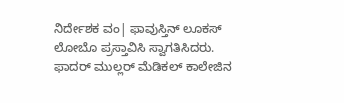ನಿರ್ದೇಶಕ ವಂ| ಫಾವುಸ್ತಿನ್ ಲೂಕಸ್ ಲೋಬೊ ಪ್ರಸ್ತಾವಿಸಿ ಸ್ವಾಗತಿಸಿದರು.
ಫಾದರ್ ಮುಲ್ಲರ್ ಮೆಡಿಕಲ್ ಕಾಲೇಜಿನ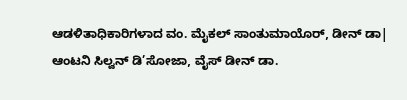ಆಡಳಿತಾಧಿಕಾರಿಗಳಾದ ವಂ. ಮೈಕಲ್ ಸಾಂತುಮಾಯೊರ್, ಡೀನ್ ಡಾ| ಆಂಟನಿ ಸಿಲ್ವನ್ ಡಿ’ಸೋಜಾ, ವೈಸ್ ಡೀನ್ ಡಾ.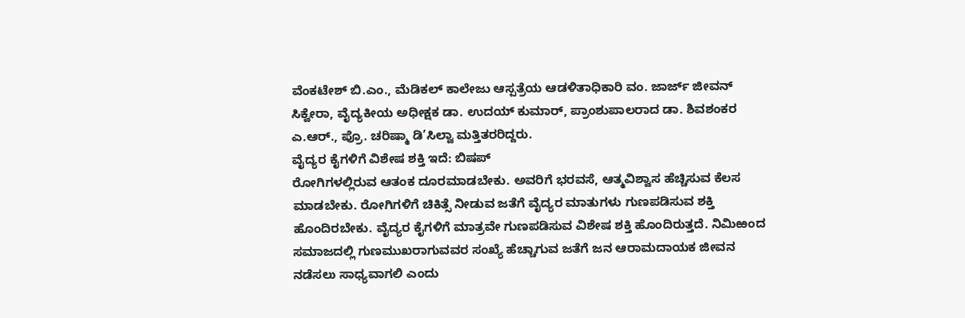ವೆಂಕಟೇಶ್ ಬಿ.ಎಂ., ಮೆಡಿಕಲ್ ಕಾಲೇಜು ಆಸ್ಪತ್ರೆಯ ಆಡಳಿತಾಧಿಕಾರಿ ವಂ. ಜಾರ್ಜ್ ಜೀವನ್ ಸಿಕ್ವೇರಾ, ವೈದ್ಯಕೀಯ ಅಧೀಕ್ಷಕ ಡಾ. ಉದಯ್ ಕುಮಾರ್, ಪ್ರಾಂಶುಪಾಲರಾದ ಡಾ. ಶಿವಶಂಕರ ಎ.ಆರ್., ಪ್ರೊ. ಚರಿಷ್ಮಾ ಡಿ’ಸಿಲ್ವಾ ಮತ್ತಿತರರಿದ್ದರು.
ವೈದ್ಯರ ಕೈಗಳಿಗೆ ವಿಶೇಷ ಶಕ್ತಿ ಇದೆ: ಬಿಷಪ್
ರೋಗಿಗಳಲ್ಲಿರುವ ಆತಂಕ ದೂರಮಾಡಬೇಕು. ಅವರಿಗೆ ಭರವಸೆ, ಆತ್ಮವಿಶ್ವಾಸ ಹೆಚ್ಚಿಸುವ ಕೆಲಸ ಮಾಡಬೇಕು. ರೋಗಿಗಳಿಗೆ ಚಿಕಿತ್ಸೆ ನೀಡುವ ಜತೆಗೆ ವೈದ್ಯರ ಮಾತುಗಳು ಗುಣಪಡಿಸುವ ಶಕ್ತಿ ಹೊಂದಿರಬೇಕು. ವೈದ್ಯರ ಕೈಗಳಿಗೆ ಮಾತ್ರವೇ ಗುಣಪಡಿಸುವ ವಿಶೇಷ ಶಕ್ತಿ ಹೊಂದಿರುತ್ತದೆ. ನಿಮಿಱಂದ ಸಮಾಜದಲ್ಲಿ ಗುಣಮುಖರಾಗುವವರ ಸಂಖ್ಯೆ ಹೆಚ್ಚಾಗುವ ಜತೆಗೆ ಜನ ಆರಾಮದಾಯಕ ಜೀವನ ನಡೆಸಲು ಸಾಧ್ಯವಾಗಲಿ ಎಂದು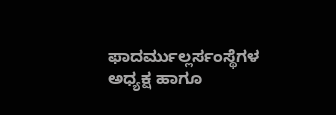ಫಾದರ್ಮುಲ್ಲರ್ಸಂಸ್ಥೆಗಳ ಅಧ್ಯಕ್ಷ ಹಾಗೂ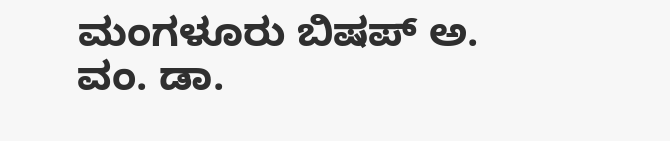ಮಂಗಳೂರು ಬಿಷಪ್ ಅ. ವಂ. ಡಾ.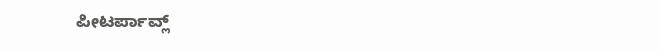ಪೀಟರ್ಪಾವ್ಲ್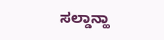ಸಲ್ಡಾನ್ಹಾ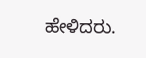ಹೇಳಿದರು.